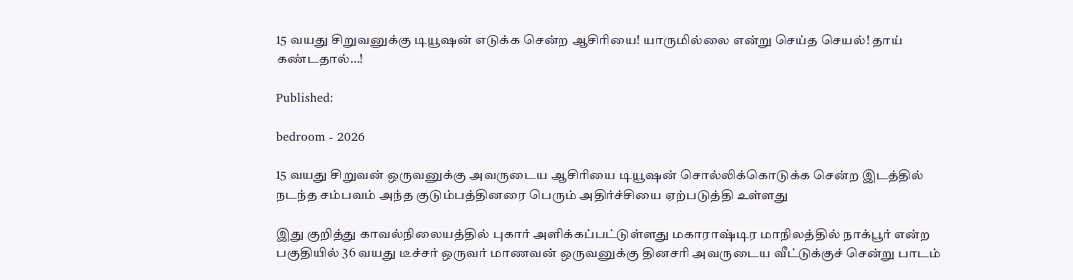15 வயது சிறுவனுக்கு டியூஷன் எடுக்க சென்ற ஆசிரியை! யாருமில்லை என்று செய்த செயல்! தாய் கண்டதால்…!

Published:

bedroom - 2026

15 வயது சிறுவன் ஒருவனுக்கு அவருடைய ஆசிரியை டியூஷன் சொல்லிக்கொடுக்க சென்ற இடத்தில் நடந்த சம்பவம் அந்த குடும்பத்தினரை பெரும் அதிர்ச்சியை ஏற்படுத்தி உள்ளது

இது குறித்து காவல்நிலையத்தில் புகார் அளிக்கப்பட்டுள்ளது மகாராஷ்டிர மாநிலத்தில் நாக்பூர் என்ற பகுதியில் 36 வயது டீச்சர் ஒருவர் மாணவன் ஒருவனுக்கு தினசரி அவருடைய வீட்டுக்குச் சென்று பாடம்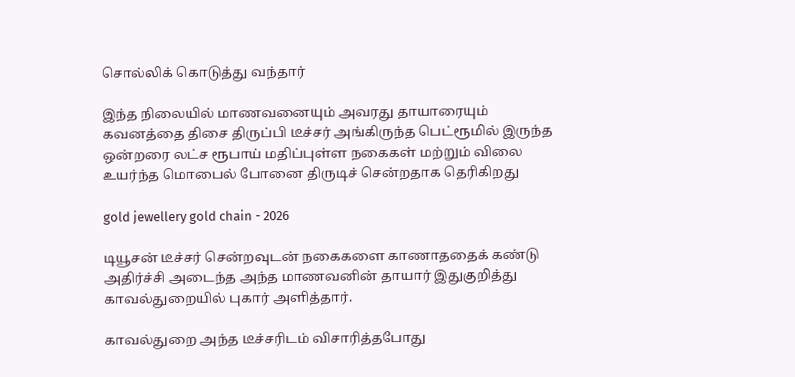சொல்லிக் கொடுத்து வந்தார்

இந்த நிலையில் மாணவனையும் அவரது தாயாரையும் கவனத்தை திசை திருப்பி டீச்சர் அங்கிருந்த பெட்ரூமில் இருந்த ஒன்றரை லட்ச ரூபாய் மதிப்புள்ள நகைகள் மற்றும் விலை உயர்ந்த மொபைல் போனை திருடிச் சென்றதாக தெரிகிறது

gold jewellery gold chain - 2026

டியூசன் டீச்சர் சென்றவுடன் நகைகளை காணாததைக் கண்டு அதிர்ச்சி அடைந்த அந்த மாணவனின் தாயார் இதுகுறித்து காவல்துறையில் புகார் அளித்தார்.

காவல்துறை அந்த டீச்சரிடம் விசாரித்தபோது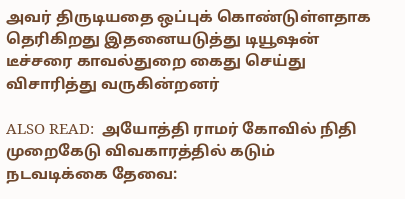அவர் திருடியதை ஒப்புக் கொண்டுள்ளதாக தெரிகிறது இதனையடுத்து டியூஷன் டீச்சரை காவல்துறை கைது செய்து விசாரித்து வருகின்றனர்

ALSO READ:  அயோத்தி ராமர் கோவில் நிதி முறைகேடு விவகாரத்தில் கடும் நடவடிக்கை தேவை: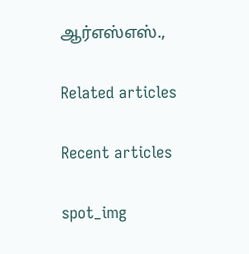ஆர்எஸ்எஸ்.,

Related articles

Recent articles

spot_img